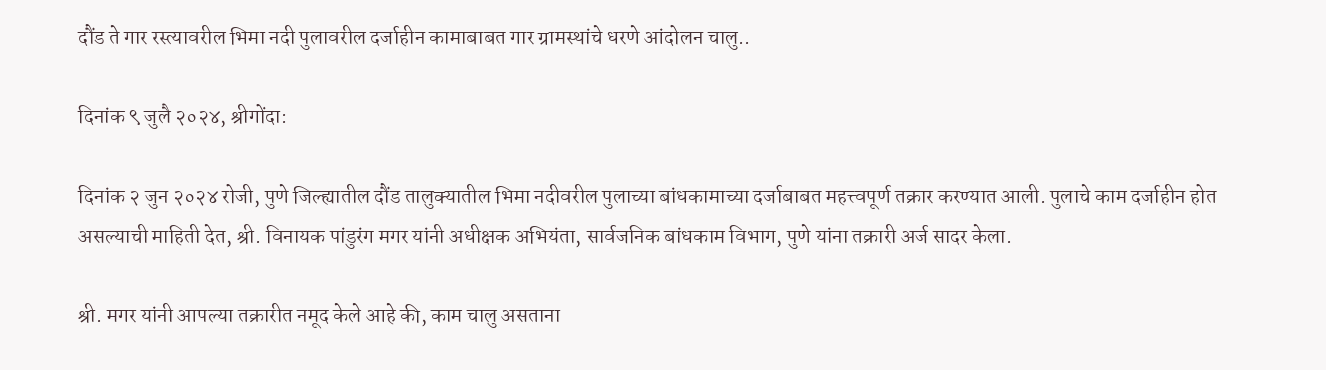दौंड ते गार रस्त्यावरील भिमा नदी पुलावरील दर्जाहीन कामाबाबत गार ग्रामस्थांचे धरणे आंदोलन चालु..

दिनांक ९ जुलै २०२४, श्रीगोंदा:

दिनांक २ जुन २०२४ रोजी, पुणे जिल्ह्यातील दौंड तालुक्यातील भिमा नदीवरील पुलाच्या बांधकामाच्या दर्जाबाबत महत्त्वपूर्ण तक्रार करण्यात आली. पुलाचे काम दर्जाहीन होत असल्याची माहिती देत, श्री. विनायक पांडुरंग मगर यांनी अधीक्षक अभियंता, सार्वजनिक बांधकाम विभाग, पुणे यांना तक्रारी अर्ज सादर केला.

श्री. मगर यांनी आपल्या तक्रारीत नमूद केले आहे की, काम चालु असताना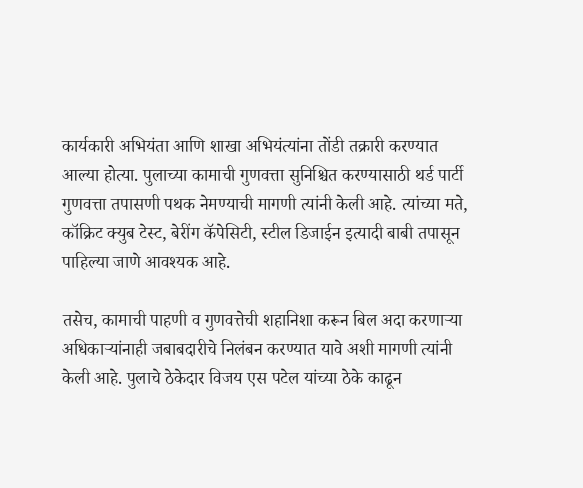कार्यकारी अभियंता आणि शाखा अभियंत्यांना तोंडी तक्रारी करण्यात आल्या होत्या. पुलाच्या कामाची गुणवत्ता सुनिश्चित करण्यासाठी थर्ड पार्टी गुणवत्ता तपासणी पथक नेमण्याची मागणी त्यांनी केली आहे. त्यांच्या मते, कॉक्रिट क्युब टेस्ट, बेरींग कॅपेसिटी, स्टील डिजाईन इत्यादी बाबी तपासून पाहिल्या जाणे आवश्यक आहे.

तसेच, कामाची पाहणी व गुणवत्तेची शहानिशा करून बिल अदा करणाऱ्या अधिकाऱ्यांनाही जबाबदारीचे निलंबन करण्यात यावे अशी मागणी त्यांनी केली आहे. पुलाचे ठेकेदार विजय एस पटेल यांच्या ठेके काढून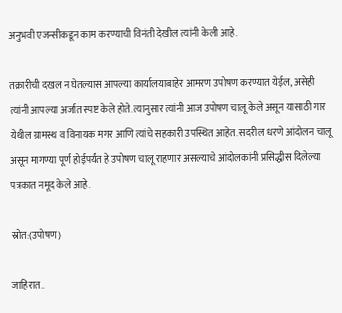अनुभवी एजन्सीकडून काम करण्याची विनंती देखील त्यांनी केली आहे.

तक्रारीची दखल न घेतल्यास आपल्या कार्यालयाबाहेर आमरण उपोषण करण्यात येईल, असेही त्यांनी आपल्या अर्जात स्पष्ट केले होते. त्यानुसार त्यांनी आज उपोषण चालू केले असून यासाठी गार येथील ग्रामस्थ व विनायक मगर आणि त्यांचे सहकारी उपस्थित आहेत. सदरील धरणे आंदोलन चालू असून मागण्या पूर्ण होईपर्यंत हे उपोषण चालू राहणार असल्याचे आंदोलकांनी प्रसिद्धीस दिलेल्या पत्रकात नमूद केले आहे.

स्रोत:(उपोषण)

जाहिरात..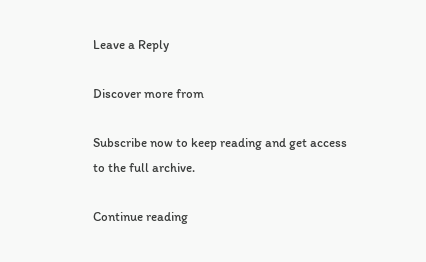Leave a Reply

Discover more from

Subscribe now to keep reading and get access to the full archive.

Continue reading